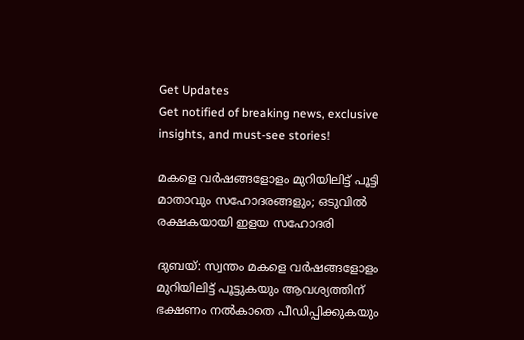Get Updates
Get notified of breaking news, exclusive insights, and must-see stories!

മകളെ വര്‍ഷങ്ങളോളം മുറിയിലിട്ട് പൂട്ടി മാതാവും സഹോദരങ്ങളും; ഒടുവില്‍ രക്ഷകയായി ഇളയ സഹോദരി

ദുബയ്: സ്വന്തം മകളെ വര്‍ഷങ്ങളോളം മുറിയിലിട്ട് പൂട്ടുകയും ആവശ്യത്തിന് ഭക്ഷണം നല്‍കാതെ പീഡിപ്പിക്കുകയും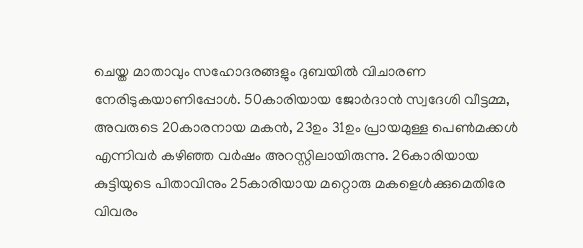ചെയ്ത മാതാവും സഹോദരങ്ങളും ദുബയില്‍ വിചാരണ നേരിടുകയാണിപ്പോള്‍. 50കാരിയായ ജോര്‍ദാന്‍ സ്വദേശി വീട്ടമ്മ, അവരുടെ 20കാരനായ മകന്‍, 23ഉം 31ഉം പ്രായമുള്ള പെണ്‍മക്കള്‍ എന്നിവര്‍ കഴിഞ്ഞ വര്‍ഷം അറസ്റ്റിലായിരുന്നു. 26കാരിയായ കുട്ടിയുടെ പിതാവിനും 25കാരിയായ മറ്റൊരു മകളെള്‍ക്കുമെതിരേ വിവരം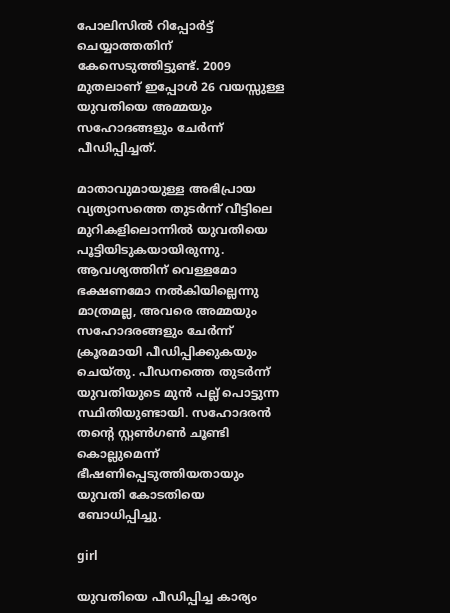പോലിസില്‍ റിപ്പോര്‍ട്ട് ചെയ്യാത്തതിന് കേസെടുത്തിട്ടുണ്ട്. 2009 മുതലാണ് ഇപ്പോള്‍ 26 വയസ്സുള്ള യുവതിയെ അമ്മയും സഹോദങ്ങളും ചേര്‍ന്ന് പീഡിപ്പിച്ചത്.

മാതാവുമായുള്ള അഭിപ്രായ വ്യത്യാസത്തെ തുടര്‍ന്ന് വീട്ടിലെ മുറികളിലൊന്നില്‍ യുവതിയെ പൂട്ടിയിടുകയായിരുന്നു. ആവശ്യത്തിന് വെള്ളമോ ഭക്ഷണമോ നല്‍കിയില്ലെന്നു മാത്രമല്ല, അവരെ അമ്മയും സഹോദരങ്ങളും ചേര്‍ന്ന് ക്രൂരമായി പീഡിപ്പിക്കുകയും ചെയ്തു. പീഡനത്തെ തുടര്‍ന്ന് യുവതിയുടെ മുന്‍ പല്ല് പൊട്ടുന്ന സ്ഥിതിയുണ്ടായി. സഹോദരന്‍ തന്റെ സ്റ്റണ്‍ഗണ്‍ ചൂണ്ടി കൊല്ലുമെന്ന് ഭീഷണിപ്പെടുത്തിയതായും യുവതി കോടതിയെ ബോധിപ്പിച്ചു.

girl

യുവതിയെ പീഡിപ്പിച്ച കാര്യം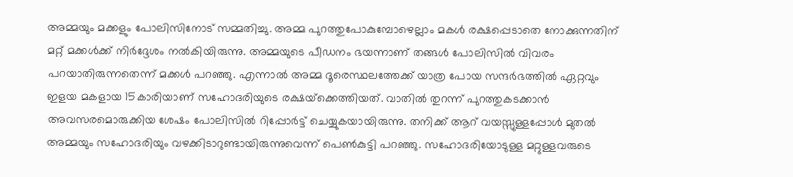അമ്മയും മക്കളും പോലിസിനോട് സമ്മതിച്ചു. അമ്മ പുറത്തുപോകുമ്പോഴെല്ലാം മകള്‍ രക്ഷപ്പെടാതെ നോക്കുന്നതിന് മറ്റ് മക്കള്‍ക്ക് നിര്‍ദ്ദേശം നല്‍കിയിരുന്നു. അമ്മയുടെ പീഡനം ഭയന്നാണ് തങ്ങള്‍ പോലിസില്‍ വിവരം പറയാതിരുന്നതെന്ന് മക്കള്‍ പറഞ്ഞു. എന്നാല്‍ അമ്മ ദൂരെസ്ഥലത്തേക്ക് യാത്ര പോയ സന്ദര്‍ഭത്തില്‍ ഏറ്റവും ഇളയ മകളായ 15കാരിയാണ് സഹോദരിയുടെ രക്ഷയ്‌ക്കെത്തിയത്. വാതില്‍ തുറന്ന് പുറത്തുകടക്കാന്‍ അവസരമൊരുക്കിയ ശേഷം പോലിസില്‍ റിപ്പോര്‍ട്ട് ചെയ്യുകയായിരുന്നു. തനിക്ക് ആറ് വയസ്സുള്ളപ്പോള്‍ മുതല്‍ അമ്മയും സഹോദരിയും വഴക്കിടാറുണ്ടായിരുന്നുവെന്ന് പെണ്‍കുട്ടി പറഞ്ഞു. സഹോദരിയോടുള്ള മറ്റുള്ളവരുടെ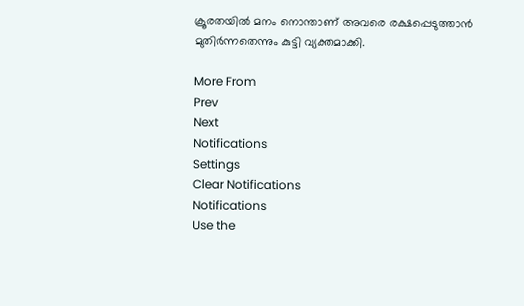ക്രൂരതയില്‍ മനം നൊന്താണ് അവരെ രക്ഷപ്പെടുത്താന്‍ മുതിര്‍ന്നതെന്നും കുട്ടി വ്യക്തമാക്കി.

More From
Prev
Next
Notifications
Settings
Clear Notifications
Notifications
Use the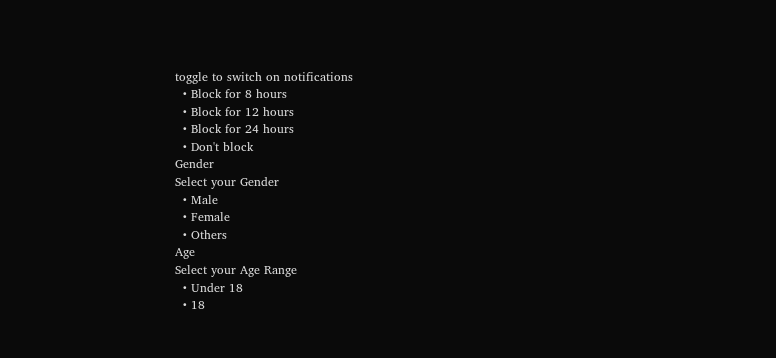toggle to switch on notifications
  • Block for 8 hours
  • Block for 12 hours
  • Block for 24 hours
  • Don't block
Gender
Select your Gender
  • Male
  • Female
  • Others
Age
Select your Age Range
  • Under 18
  • 18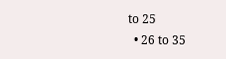to 25
  • 26 to 35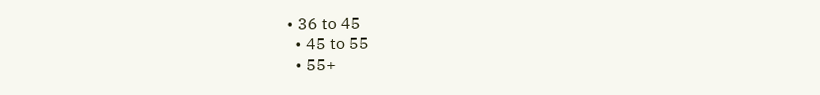• 36 to 45
  • 45 to 55
  • 55+